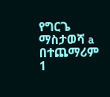የግርጌ ማስታወሻ a በተጨማሪም 1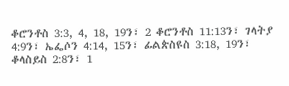ቆሮንቶስ 3:3, 4, 18, 19ን፣ 2 ቆሮንቶስ 11:13ን፣ ገላትያ 4:9ን፣ ኤፌሶን 4:14, 15ን፣ ፊልጵስዩስ 3:18, 19ን፣ ቆላስይስ 2:8ን፣ 1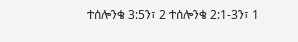ተሰሎንቄ 3:5ን፣ 2 ተሰሎንቄ 2:1-3ን፣ 1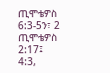ጢሞቴዎስ 6:3-5ን፣ 2 ጢሞቴዎስ 2:17፤ 4:3,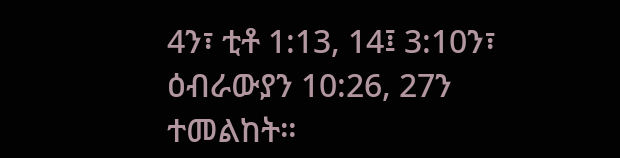4ን፣ ቲቶ 1:13, 14፤ 3:10ን፣ ዕብራውያን 10:26, 27ን ተመልከት።